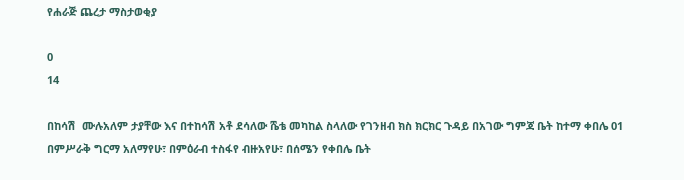የሐራጅ ጨረታ ማስታወቂያ

0
14

በከሳሽ  ሙሉአለም ታያቸው እና በተከሳሽ አቶ ደሳለው ሼቴ መካከል ስላለው የገንዘብ ክስ ክርክር ጉዳይ በአገው ግምጃ ቤት ከተማ ቀበሌ 01 በምሥራቅ ግርማ አለማየሁ፣ በምዕራብ ተስፋየ ብዙአየሁ፣ በሰሜን የቀበሌ ቤት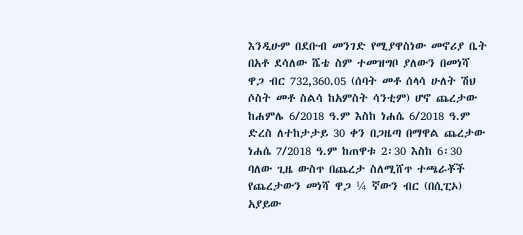እንዲሁም በደቡብ መንገድ የሚያዋስነው መኖሪያ ቤት በአቶ ደሳለው ሼቴ ስም ተመዝግቦ ያለውን በመነሻ ዋጋ ብር 732,360.05 (ሰባት መቶ ሰላሳ ሁለት ሽህ ሶስት መቶ ስልሳ ከአምስት ሳንቲም) ሆኖ ጨረታው ከሐምሌ 6/2018 ዓ.ም እስከ ነሐሴ 6/2018 ዓ.ም ድረስ ለተከታታይ 30 ቀን በጋዜጣ በማዋል ጨረታው ነሐሴ 7/2018 ዓ.ም ከጠዋቱ 2፡30 እስከ 6፡30 ባለው ጊዜ ውስጥ በጨረታ ስለሚሸጥ ተጫራቾች  የጨረታውን መነሻ ዋጋ ¼ ኛውን ብር (በሲፒኦ) አያይው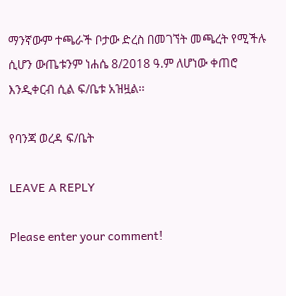ማንኛውም ተጫራች ቦታው ድረስ በመገኘት መጫረት የሚችሉ ሲሆን ውጤቱንም ነሐሴ 8/2018 ዓ.ም ለሆነው ቀጠሮ እንዲቀርብ ሲል ፍ/ቤቱ አዝዟል፡፡

የባንጃ ወረዳ ፍ/ቤት

LEAVE A REPLY

Please enter your comment!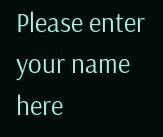Please enter your name here